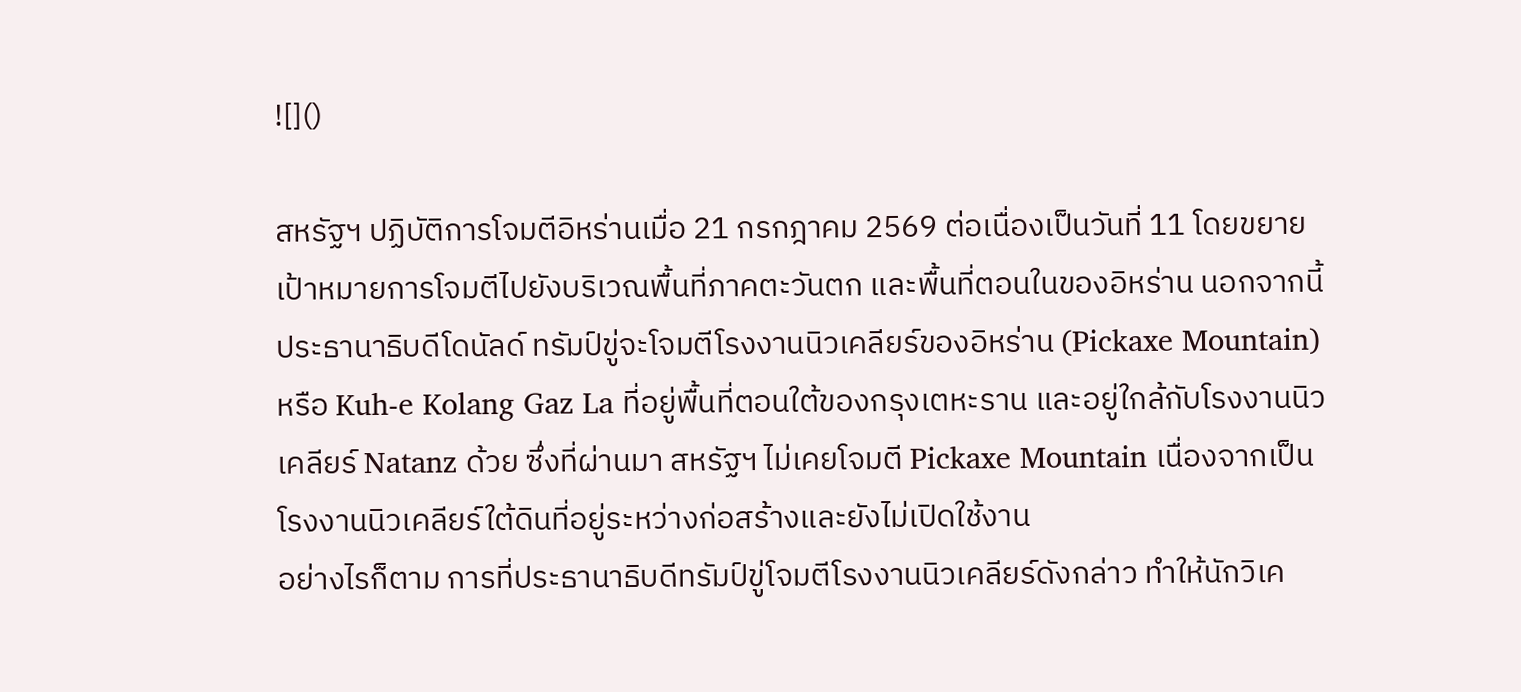![]()

สหรัฐฯ ปฏิบัติการโจมตีอิหร่านเมื่อ 21 กรกฎาคม 2569 ต่อเนื่องเป็นวันที่ 11 โดยขยายเป้าหมายการโจมตีไปยังบริเวณพื้นที่ภาคตะวันตก และพื้นที่ตอนในของอิหร่าน นอกจากนี้ ประธานาธิบดีโดนัลด์ ทรัมป์ขู่จะโจมตีโรงงานนิวเคลียร์ของอิหร่าน (Pickaxe Mountain) หรือ Kuh-e Kolang Gaz La ที่อยู่พื้นที่ตอนใต้ของกรุงเตหะราน และอยู่ใกล้กับโรงงานนิวเคลียร์ Natanz ด้วย ซึ่งที่ผ่านมา สหรัฐฯ ไม่เคยโจมตี Pickaxe Mountain เนื่องจากเป็นโรงงานนิวเคลียร์ใต้ดินที่อยู่ระหว่างก่อสร้างและยังไม่เปิดใช้งาน
อย่างไรก็ตาม การที่ประธานาธิบดีทรัมป์ขู่โจมตีโรงงานนิวเคลียร์ดังกล่าว ทำให้นักวิเค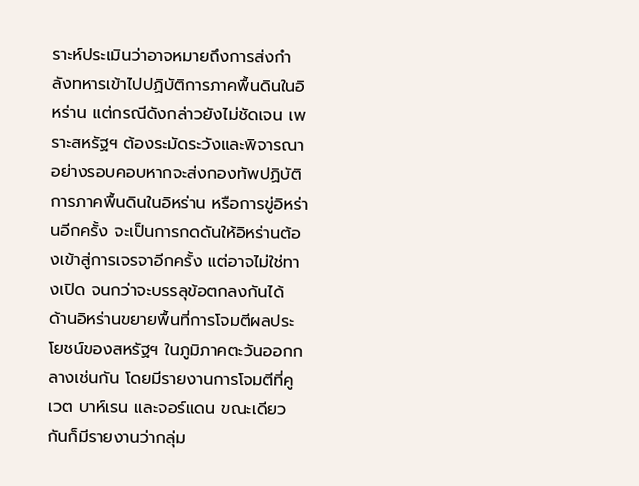ราะห์ประเมินว่าอาจหมายถึงการส่งกำลังทหารเข้าไปปฏิบัติการภาคพื้นดินในอิหร่าน แต่กรณีดังกล่าวยังไม่ชัดเจน เพราะสหรัฐฯ ต้องระมัดระวังและพิจารณาอย่างรอบคอบหากจะส่งกองทัพปฏิบัติการภาคพื้นดินในอิหร่าน หรือการขู่อิหร่านอีกครั้ง จะเป็นการกดดันให้อิหร่านต้องเข้าสู่การเจรจาอีกครั้ง แต่อาจไม่ใช่ทางเปิด จนกว่าจะบรรลุข้อตกลงกันได้
ด้านอิหร่านขยายพื้นที่การโจมตีผลประโยชน์ของสหรัฐฯ ในภูมิภาคตะวันออกกลางเช่นกัน โดยมีรายงานการโจมตีที่คูเวต บาห์เรน และจอร์แดน ขณะเดียวกันก็มีรายงานว่ากลุ่ม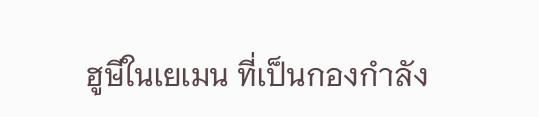ฮูษีในเยเมน ที่เป็นกองกำลัง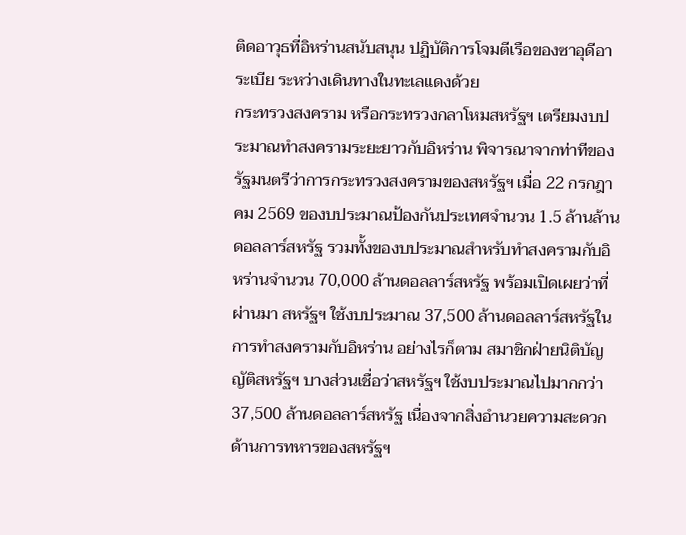ติดอาวุธที่อิหร่านสนับสนุน ปฏิบัติการโจมตีเรือของซาอุดีอาระเบีย ระหว่างเดินทางในทะเลแดงด้วย
กระทรวงสงคราม หรือกระทรวงกลาโหมสหรัฐฯ เตรียมงบประมาณทำสงครามระยะยาวกับอิหร่าน พิจารณาจากท่าทีของรัฐมนตรีว่าการกระทรวงสงครามของสหรัฐฯ เมื่อ 22 กรกฎาคม 2569 ของบประมาณป้องกันประเทศจำนวน 1.5 ล้านล้านดอลลาร์สหรัฐ รวมทั้งของบประมาณสำหรับทำสงครามกับอิหร่านจำนวน 70,000 ล้านดอลลาร์สหรัฐ พร้อมเปิดเผยว่าที่ผ่านมา สหรัฐฯ ใช้งบประมาณ 37,500 ล้านดอลลาร์สหรัฐในการทำสงครามกับอิหร่าน อย่างไรก็ตาม สมาชิกฝ่ายนิติบัญญัติสหรัฐฯ บางส่วนเชื่อว่าสหรัฐฯ ใช้งบประมาณไปมากกว่า 37,500 ล้านดอลลาร์สหรัฐ เนื่องจากสิ่งอำนวยความสะดวกด้านการทหารของสหรัฐฯ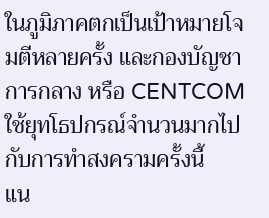ในภูมิภาคตกเป็นเป้าหมายโจมตีหลายครั้ง และกองบัญชาการกลาง หรือ CENTCOM ใช้ยุทโธปกรณ์จำนวนมากไปกับการทำสงครามครั้งนี้
แน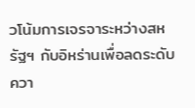วโน้มการเจรจาระหว่างสหรัฐฯ กับอิหร่านเพื่อลดระดับควา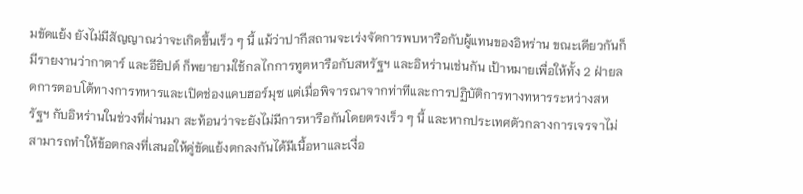มขัดแย้ง ยังไม่มีสัญญาณว่าจะเกิดขึ้นเร็ว ๆ นี้ แม้ว่าปากีสถานจะเร่งจัดการพบหารือกับผู้แทนของอิหร่าน ขณะเดียวกันก็มีรายงานว่ากาตาร์ และอียิปต์ ก็พยายามใช้กลไกการทูตหารือกับสหรัฐฯ และอิหร่านเช่นกัน เป้าหมายเพื่อให้ทั้ง 2 ฝ่ายลดการตอบโต้ทางการทหารและเปิดช่องแคบฮอร์มุซ แต่เมื่อพิจารณาจากท่าทีและการปฏิบัติการทางทหารระหว่างสหรัฐฯ กับอิหร่านในช่วงที่ผ่านมา สะท้อนว่าจะยังไม่มีการหารือกันโดยตรงเร็ว ๆ นี้ และหากประเทศตัวกลางการเจรจาไม่สามารถทำให้ข้อตกลงที่เสนอให้คู่ขัดแย้งตกลงกันได้มีเนื้อหาและเงื่อ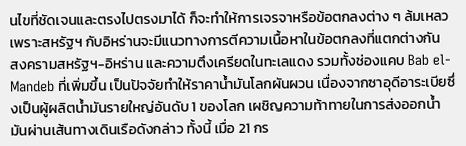นไขที่ชัดเจนและตรงไปตรงมาได้ ก็จะทำให้การเจรจาหรือข้อตกลงต่าง ๆ ล้มเหลว เพราะสหรัฐฯ กับอิหร่านจะมีแนวทางการตีความเนื้อหาในข้อตกลงที่แตกต่างกัน
สงครามสหรัฐฯ-อิหร่าน และความตึงเครียดในทะเลแดง รวมทั้งช่องแคบ Bab el-Mandeb ที่เพิ่มขึ้น เป็นปัจจัยทำให้ราคาน้ำมันโลกผันผวน เนื่องจากซาอุดีอาระเบียซึ่งเป็นผู้ผลิตน้ำมันรายใหญ่อันดับ 1 ของโลก เผชิญความท้าทายในการส่งออกน้ำมันผ่านเส้นทางเดินเรือดังกล่าว ทั้งนี้ เมื่อ 21 กร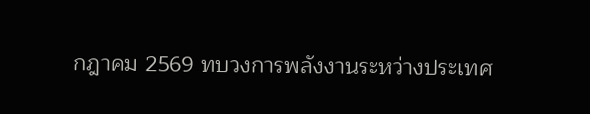กฎาคม 2569 ทบวงการพลังงานระหว่างประเทศ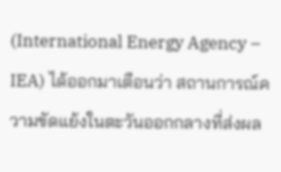(International Energy Agency – IEA) ได้ออกมาเตือนว่า สถานการณ์ความขัดแย้งในตะวันออกกลางที่ส่งผล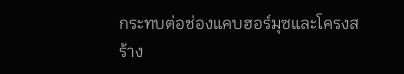กระทบต่อช่องแคบฮอร์มุซและโครงสร้าง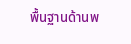พื้นฐานด้านพ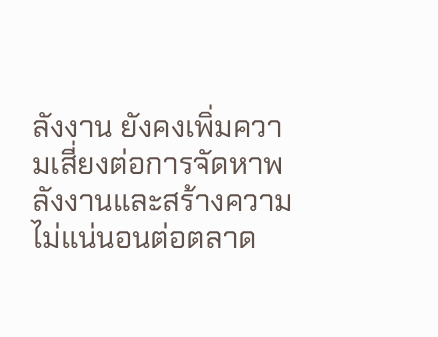ลังงาน ยังคงเพิ่มความเสี่ยงต่อการจัดหาพลังงานและสร้างความไม่แน่นอนต่อตลาด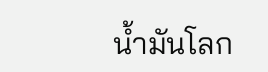น้ำมันโลก